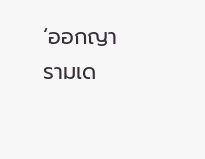‘ออกญารามเด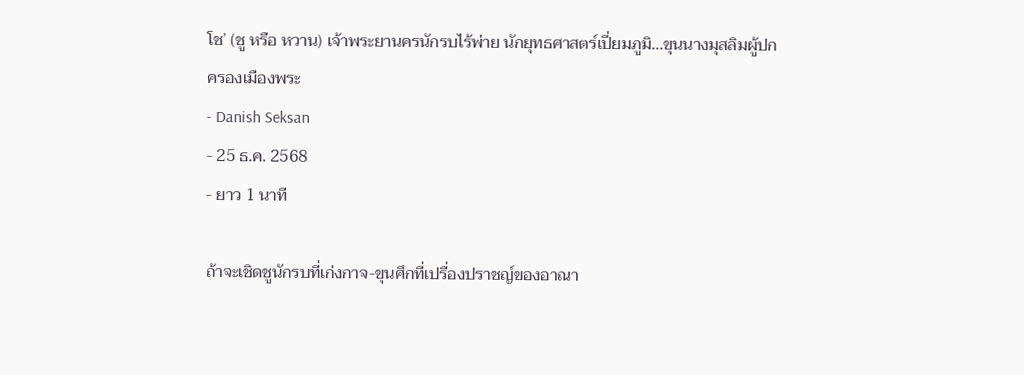โช’ (ชู หรือ หวาน) เจ้าพระยานครนักรบไร้พ่าย นักยุทธศาสตร์เปี่ยมภูมิ...ขุนนางมุสลิมผู้ปกครองเมืองพระ
- Danish Seksan
- 25 ธ.ค. 2568
- ยาว 1 นาที

ถ้าจะเชิดชูนักรบที่เก่งกาจ-ขุนศึกที่เปรื่องปราชญ์ของอาณา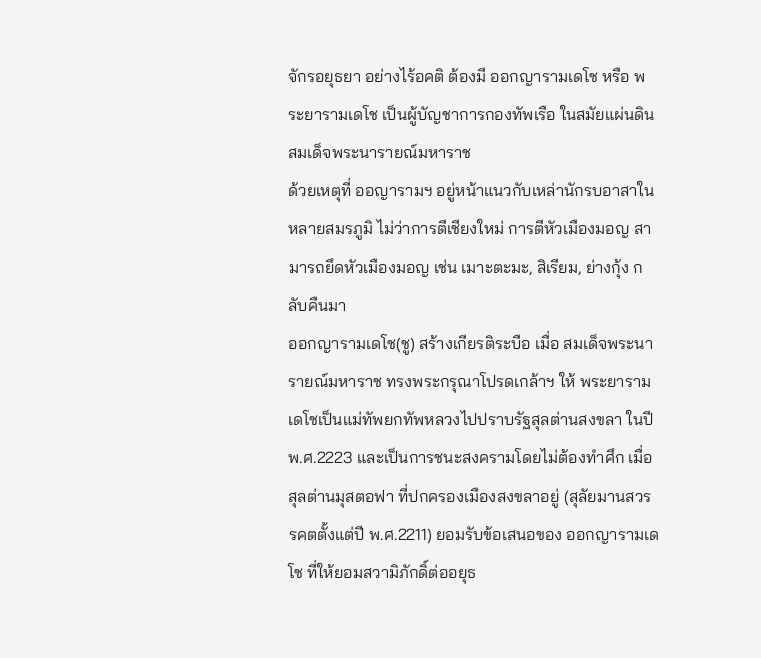จักรอยุธยา อย่างไร้อคติ ต้องมี ออกญารามเดโช หรือ พระยารามเดโช เป็นผู้บัญชาการกองทัพเรือ ในสมัยแผ่นดินสมเด็จพระนารายณ์มหาราช
ด้วยเหตุที่ ออญารามฯ อยู่หน้าแนวกับเหล่านักรบอาสาในหลายสมรภูมิ ไม่ว่าการตีเชียงใหม่ การตีหัวเมืองมอญ สามารถยึดหัวเมืองมอญ เช่น เมาะตะมะ, สิเรียม, ย่างกุ้ง กลับคืนมา
ออกญารามเดโช(ชู) สร้างเกียรติระบือ เมื่อ สมเด็จพระนารายณ์มหาราช ทรงพระกรุณาโปรดเกล้าฯ ให้ พระยารามเดโชเป็นแม่ทัพยกทัพหลวงไปปราบรัฐสุลต่านสงขลา ในปี พ.ศ.2223 และเป็นการชนะสงครามโดยไม่ต้องทำศึก เมื่อ สุลต่านมุสตอฟา ที่ปกครองเมืองสงขลาอยู่ (สุลัยมานสวรรคตตั้งแต่ปี พ.ศ.2211) ยอมรับข้อเสนอของ ออกญารามเดโช ที่ให้ยอมสวามิภักดิ์ต่ออยุธ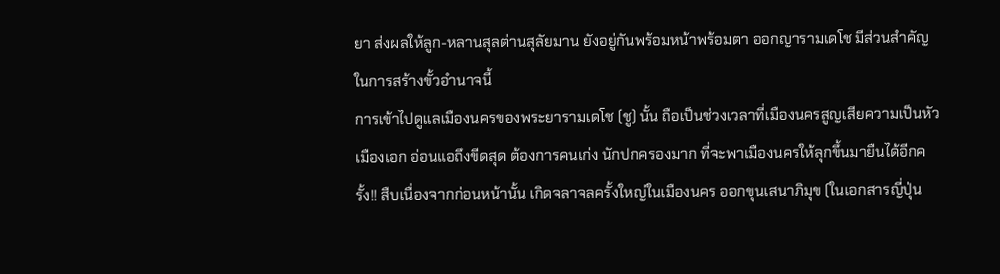ยา ส่งผลให้ลูก-หลานสุลต่านสุลัยมาน ยังอยู่กันพร้อมหน้าพร้อมตา ออกญารามเดโช มีส่วนสำคัญในการสร้างขั้วอำนาจนี้
การเข้าไปดูแลเมืองนครของพระยารามเดโช (ชู) นั้น ถือเป็นช่วงเวลาที่เมืองนครสูญเสียความเป็นหัวเมืองเอก อ่อนแอถึงขีดสุด ต้องการคนเก่ง นักปกครองมาก ที่จะพาเมืองนครให้ลุกขึ้นมายืนได้อีกครั้ง!! สืบเนื่องจากก่อนหน้านั้น เกิดจลาจลครั้งใหญ่ในเมืองนคร ออกขุนเสนาภิมุข (ในเอกสารญี่ปุ่น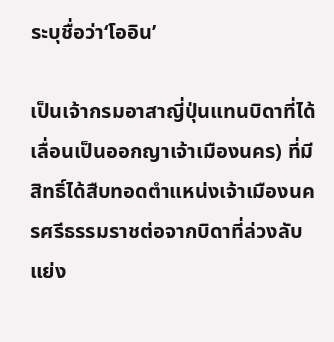ระบุชื่อว่า‘โออิน’

เป็นเจ้ากรมอาสาญี่ปุ่นแทนบิดาที่ได้เลื่อนเป็นออกญาเจ้าเมืองนคร) ที่มีสิทธิ์ได้สืบทอดตำแหน่งเจ้าเมืองนครศรีธรรมราชต่อจากบิดาที่ล่วงลับ แย่ง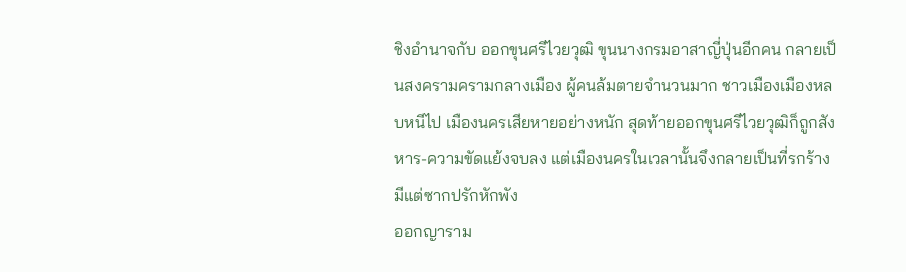ชิงอำนาจกับ ออกขุนศรีไวยวุฒิ ขุนนางกรมอาสาญี่ปุ่นอีกคน กลายเป็นสงครามครามกลางเมือง ผู้คนล้มตายจำนวนมาก ชาวเมืองเมืองหลบหนีไป เมืองนครเสียหายอย่างหนัก สุดท้ายออกขุนศรีไวยวุฒิก็ถูกสังหาร-ความขัดแย้งจบลง แต่เมืองนครในเวลานั้นจึงกลายเป็นที่รกร้างมีแต่ซากปรักหักพัง
ออกญาราม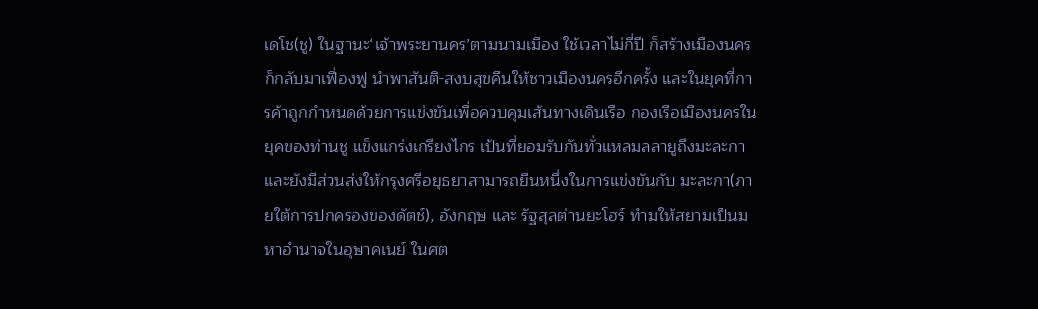เดโช(ชู) ในฐานะ‘เจ้าพระยานคร’ตามนามเมือง ใช้เวลาไม่กี่ปี ก็สร้างเมืองนครก็กลับมาเฟื่องฟู นำพาสันติ-สงบสุขคืนให้ชาวเมืองนครอีกครั้ง และในยุคที่การค้าถูกกำหนดด้วยการแข่งขันเพื่อควบคุมเส้นทางเดินเรือ กองเรือเมืองนครในยุคของท่านชู แข็งแกร่งเกรียงไกร เป้นที่ยอมรับกันทั่วแหลมลลายูถึงมะละกา และยังมีส่วนส่งให้กรุงศรีอยุธยาสามารถยืนหนึ่งในการแข่งขันกับ มะละกา(ภายใต้การปกครองของดัตช์), อังกฤษ และ รัฐสุลต่านยะโฮร์ ทำมให้สยามเป็นมหาอำนาจในอุษาคเนย์ ในศต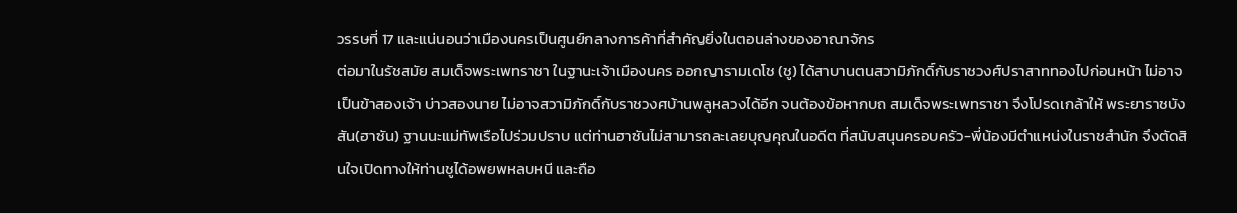วรรษที่ 17 และแน่นอนว่าเมืองนครเป็นศูนย์กลางการค้าที่สำคัญยิ่งในตอนล่างของอาณาจักร
ต่อมาในรัชสมัย สมเด็จพระเพทราชา ในฐานะเจ้าเมืองนคร ออกญารามเดโช (ชู) ได้สาบานตนสวามิภักดิ์กับราชวงศ์ปราสาททองไปก่อนหน้า ไม่อาจเป็นข้าสองเจ้า บ่าวสองนาย ไม่อาจสวามิภักดิ์กับราชวงศบ้านพลูหลวงได้อีก จนต้องข้อหากบถ สมเด็จพระเพทราชา จึงโปรดเกล้าให้ พระยาราชบังสัน(ฮาซัน) ฐานนะแม่ทัพเรือไปร่วมปราบ แต่ท่านฮาซันไม่สามารถละเลยบุญคุณในอดีต ที่สนับสนุนครอบครัว-พี่น้องมีตำแหน่งในราชสำนัก จึงตัดสินใจเปิดทางให้ท่านชูได้อพยพหลบหนี และถือ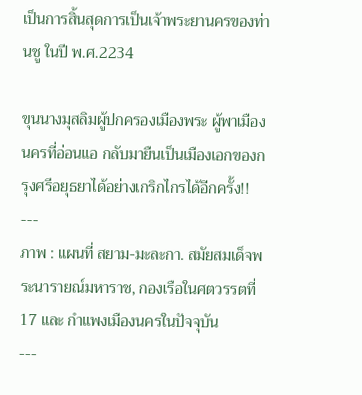เป็นการสิ้นสุดการเป็นเจ้าพระยานครของท่านชู ในปี พ.ศ.2234

ขุนนางมุสลิมผู้ปกครองเมืองพระ ผู้พาเมืองนครที่อ่อนแอ กลับมายืนเป็นเมืองเอกของกรุงศรีอยุธยาได้อย่างเกริกไกรได้อีกครั้ง!!
---
ภาพ : แผนที่ สยาม-มะละกา. สมัยสมเด็จพระนารายณ์มหาราช, กองเรือในศตวรรตที่ 17 และ กำแพงเมืองนครในปัจจุบัน
---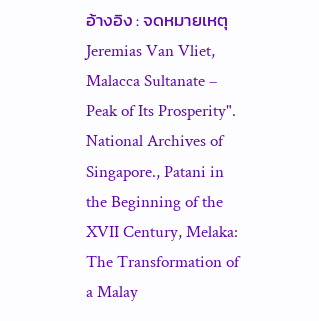อ้างอิง : จดหมายเหตุ Jeremias Van Vliet, Malacca Sultanate – Peak of Its Prosperity". National Archives of Singapore., Patani in the Beginning of the XVII Century, Melaka: The Transformation of a Malay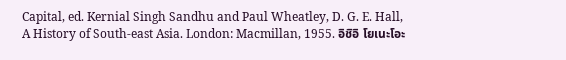Capital, ed. Kernial Singh Sandhu and Paul Wheatley, D. G. E. Hall, A History of South-east Asia. London: Macmillan, 1955. อิชิอิ โยเนะโอะ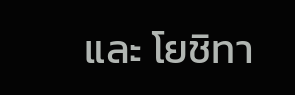และ โยชิทา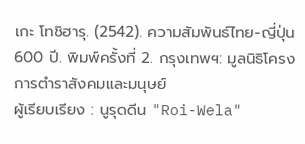เกะ โทชิฮารุ. (2542). ความสัมพันธ์ไทย-ญี่ปุ่น 600 ปี. พิมพ์ครั้งที่ 2. กรุงเทพฯ: มูลนิธิโครงการตำราสังคมและมนุษย์
ผู้เรียบเรียง : นูรุดดีน "Roi-Wela"